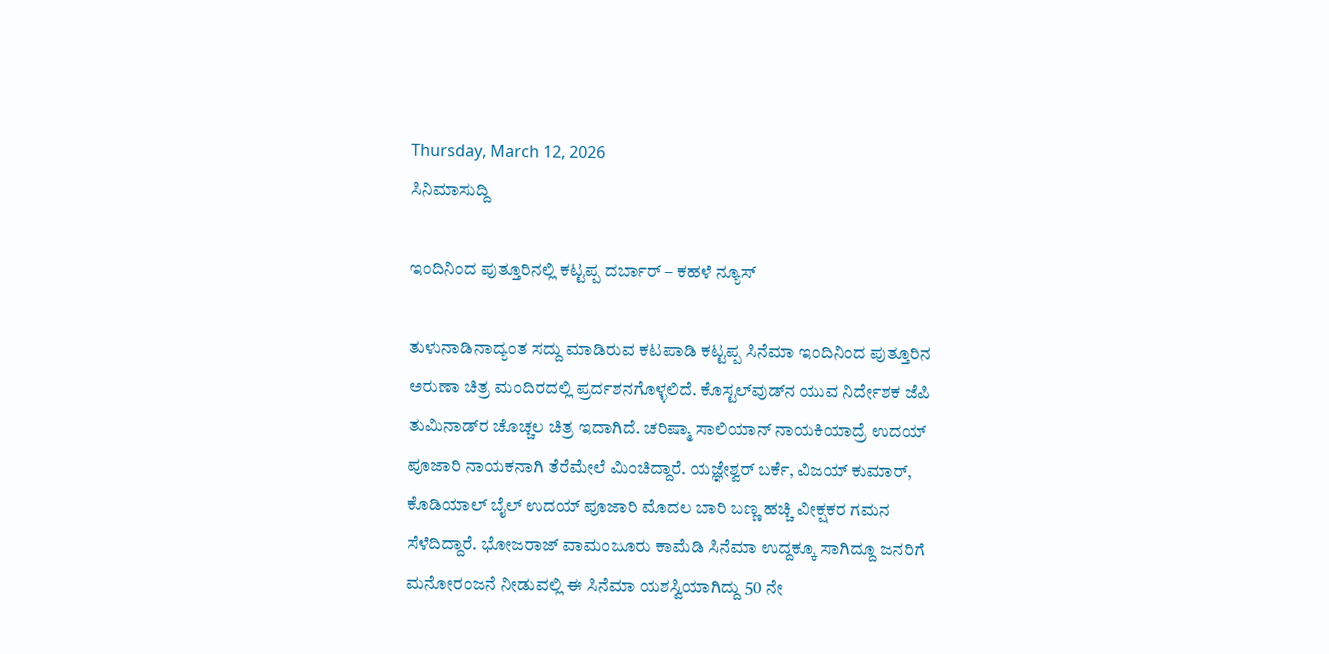Thursday, March 12, 2026
ಸಿನಿಮಾಸುದ್ದಿ

ಇಂದಿನಿಂದ ಪುತ್ತೂರಿನಲ್ಲಿ ಕಟ್ಟಪ್ಪ ದರ್ಬಾರ್ – ಕಹಳೆ ನ್ಯೂಸ್

ತುಳುನಾಡಿನಾದ್ಯಂತ ಸದ್ದು ಮಾಡಿರುವ ಕಟಪಾಡಿ ಕಟ್ಟಪ್ಪ ಸಿನೆಮಾ ಇಂದಿನಿಂದ ಪುತ್ತೂರಿನ ಅರುಣಾ ಚಿತ್ರ ಮಂದಿರದಲ್ಲಿ ಪ್ರರ್ದಶನಗೊಳ್ಳಲಿದೆ. ಕೊಸ್ಟಲ್‍ವುಡ್‍ನ ಯುವ ನಿರ್ದೇಶಕ ಜೆಪಿ ತುಮಿನಾಡ್‍ರ ಚೊಚ್ಚಲ ಚಿತ್ರ ಇದಾಗಿದೆ. ಚರಿಷ್ಮಾ ಸಾಲಿಯಾನ್ ನಾಯಕಿಯಾದ್ರೆ ಉದಯ್ ಪೂಜಾರಿ ನಾಯಕನಾಗಿ ತೆರೆಮೇಲೆ ಮಿಂಚಿದ್ದಾರೆ. ಯಜ್ಞೇಶ್ವರ್ ಬರ್ಕೆ, ವಿಜಯ್ ಕುಮಾರ್, ಕೊಡಿಯಾಲ್ ಬೈಲ್ ಉದಯ್ ಪೂಜಾರಿ ಮೊದಲ ಬಾರಿ ಬಣ್ಣ ಹಚ್ಚಿ ವೀಕ್ಷಕರ ಗಮನ ಸೆಳೆದಿದ್ದಾರೆ. ಭೋಜರಾಜ್ ವಾಮಂಜೂರು ಕಾಮೆಡಿ ಸಿನೆಮಾ ಉದ್ದಕ್ಕೂ ಸಾಗಿದ್ದೂ ಜನರಿಗೆ ಮನೋರಂಜನೆ ನೀಡುವಲ್ಲಿ ಈ ಸಿನೆಮಾ ಯಶಸ್ವಿಯಾಗಿದ್ದು 50 ನೇ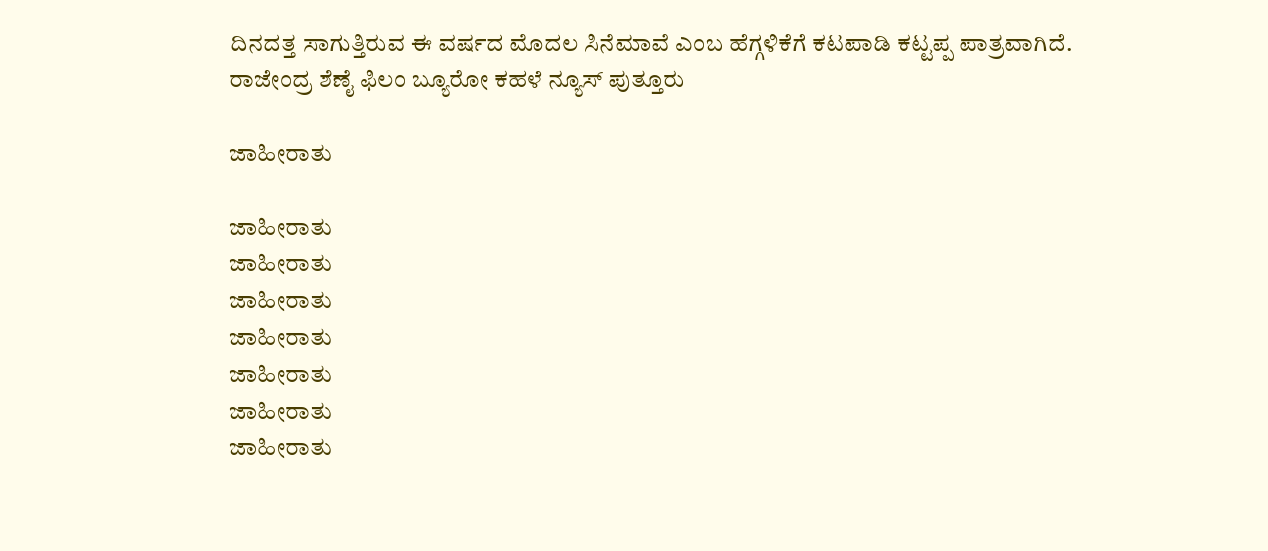ದಿನದತ್ತ ಸಾಗುತ್ತಿರುವ ಈ ವರ್ಷದ ಮೊದಲ ಸಿನೆಮಾವೆ ಎಂಬ ಹೆಗ್ಗಳಿಕೆಗೆ ಕಟಪಾಡಿ ಕಟ್ಟಪ್ಪ ಪಾತ್ರವಾಗಿದೆ.
ರಾಜೇಂದ್ರ ಶೆಣೈ ಫಿಲಂ ಬ್ಯೂರೋ ಕಹಳೆ ನ್ಯೂಸ್ ಪುತ್ತೂರು

ಜಾಹೀರಾತು

ಜಾಹೀರಾತು
ಜಾಹೀರಾತು
ಜಾಹೀರಾತು
ಜಾಹೀರಾತು
ಜಾಹೀರಾತು
ಜಾಹೀರಾತು
ಜಾಹೀರಾತು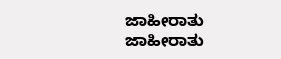ಜಾಹೀರಾತು
ಜಾಹೀರಾತು